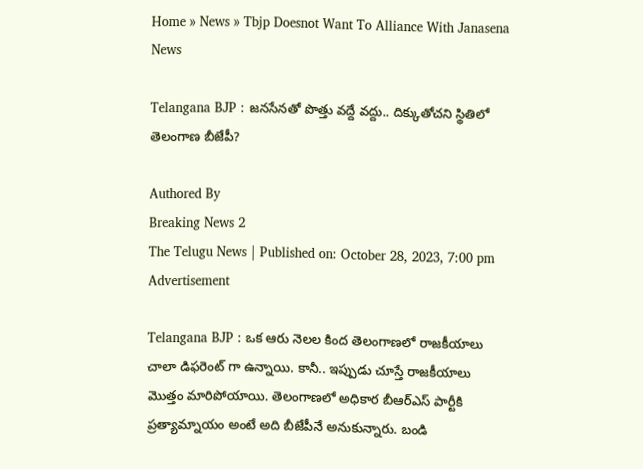Home » News » Tbjp Doesnot Want To Alliance With Janasena
News

Telangana BJP : జనసేనతో పొత్తు వద్దే వద్దు.. దిక్కుతోచని స్థితిలో తెలంగాణ బీజేపీ?

Authored By
Breaking News 2
The Telugu News | Published on: October 28, 2023, 7:00 pm
Advertisement

Telangana BJP : ఒక ఆరు నెలల కింద తెలంగాణలో రాజకీయాలు చాలా డిఫరెంట్ గా ఉన్నాయి. కానీ.. ఇప్పుడు చూస్తే రాజకీయాలు మొత్తం మారిపోయాయి. తెలంగాణలో అధికార బీఆర్ఎస్ పార్టీకి ప్రత్యామ్నాయం అంటే అది బీజేపీనే అనుకున్నారు. బండి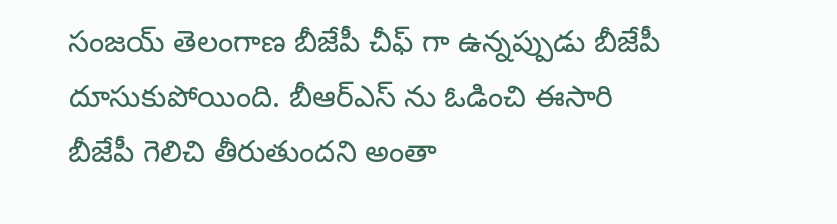సంజయ్ తెలంగాణ బీజేపీ చీఫ్ గా ఉన్నప్పుడు బీజేపీ దూసుకుపోయింది. బీఆర్ఎస్ ను ఓడించి ఈసారి బీజేపీ గెలిచి తీరుతుందని అంతా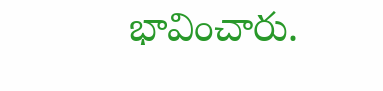భావించారు.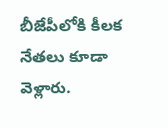బీజేపీలోకి కీలక నేతలు కూడా వెళ్లారు.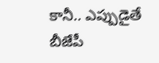కానీ.. ఎప్పుడైతే బీజేపీ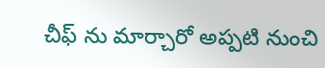చీఫ్ ను మార్చారో అప్పటి నుంచి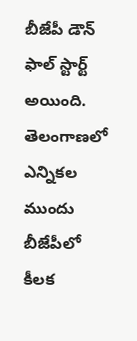బీజేపీ డౌన్ ఫాల్ స్టార్ట్ అయింది. తెలంగాణలో ఎన్నికల ముందు బీజేపీలో కీలక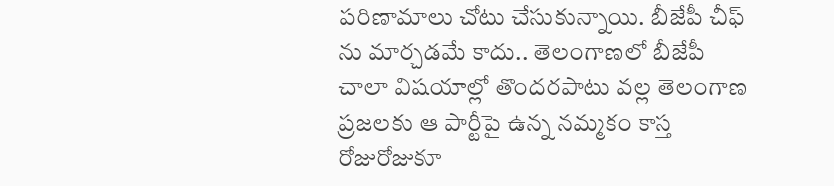పరిణామాలు చోటు చేసుకున్నాయి. బీజేపీ చీఫ్ ను మార్చడమే కాదు.. తెలంగాణలో బీజేపీ చాలా విషయాల్లో తొందరపాటు వల్ల తెలంగాణ ప్రజలకు ఆ పార్టీపై ఉన్న నమ్మకం కాస్త రోజురోజుకూ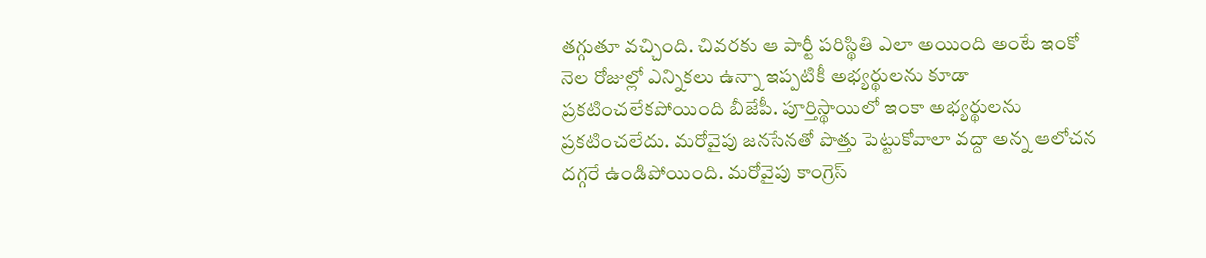తగ్గుతూ వచ్చింది. చివరకు ఆ పార్టీ పరిస్థితి ఎలా అయింది అంటే ఇంకో నెల రోజుల్లో ఎన్నికలు ఉన్నా ఇప్పటికీ అభ్యర్థులను కూడా ప్రకటించలేకపోయింది బీజేపీ. పూర్తిస్థాయిలో ఇంకా అభ్యర్థులను ప్రకటించలేదు. మరోవైపు జనసేనతో పొత్తు పెట్టుకోవాలా వద్దా అన్న ఆలోచన దగ్గరే ఉండిపోయింది. మరోవైపు కాంగ్రెస్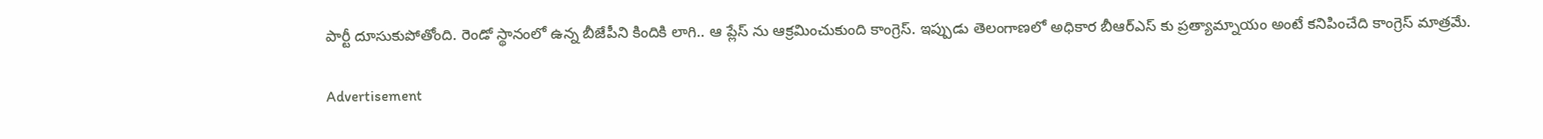పార్టీ దూసుకుపోతోంది. రెండో స్థానంలో ఉన్న బీజేపీని కిందికి లాగి.. ఆ ప్లేస్ ను ఆక్రమించుకుంది కాంగ్రెస్. ఇప్పుడు తెలంగాణలో అధికార బీఆర్ఎస్ కు ప్రత్యామ్నాయం అంటే కనిపించేది కాంగ్రెస్ మాత్రమే.

Advertisement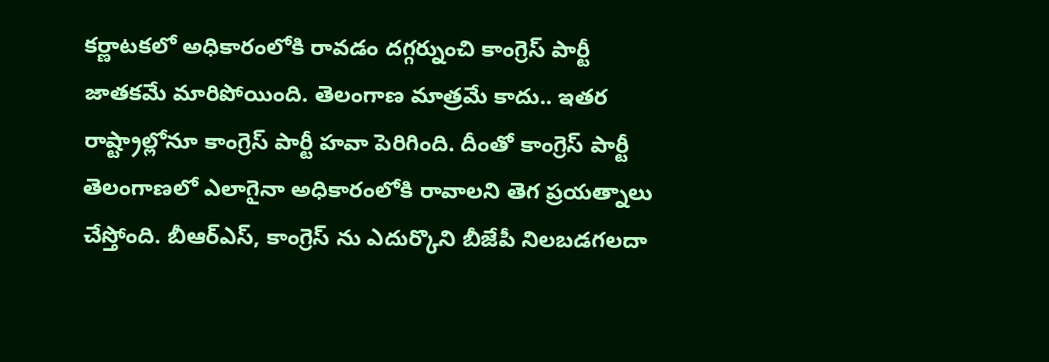కర్ణాటకలో అధికారంలోకి రావడం దగ్గర్నుంచి కాంగ్రెస్ పార్టీ జాతకమే మారిపోయింది. తెలంగాణ మాత్రమే కాదు.. ఇతర రాష్ట్రాల్లోనూ కాంగ్రెస్ పార్టీ హవా పెరిగింది. దీంతో కాంగ్రెస్ పార్టీ తెలంగాణలో ఎలాగైనా అధికారంలోకి రావాలని తెగ ప్రయత్నాలు చేస్తోంది. బీఆర్ఎస్, కాంగ్రెస్ ను ఎదుర్కొని బీజేపీ నిలబడగలదా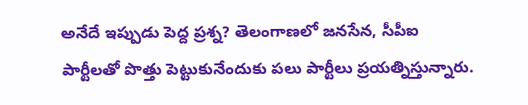అనేదే ఇప్పుడు పెద్ద ప్రశ్న? తెలంగాణలో జనసేన, సీపీఐ పార్టీలతో పొత్తు పెట్టుకునేందుకు పలు పార్టీలు ప్రయత్నిస్తున్నారు.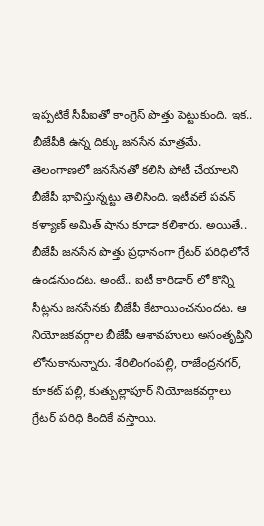ఇప్పటికే సీపీఐతో కాంగ్రెస్ పొత్తు పెట్టుకుంది. ఇక.. బీజేపీకి ఉన్న దిక్కు జనసేన మాత్రమే. తెలంగాణలో జనసేనతో కలిసి పోటీ చేయాలని బీజేపీ భావిస్తున్నట్టు తెలిసింది. ఇటీవలే పవన్ కళ్యాణ్ అమిత్ షాను కూడా కలిశారు. అయితే.. బీజేపీ జనసేన పొత్తు ప్రధానంగా గ్రేటర్ పరిధిలోనే ఉండనుందట. అంటే.. ఐటీ కారిడార్ లో కొన్ని సీట్లను జనసేనకు బీజేపీ కేటాయించనుందట. ఆ నియోజకవర్గాల బీజేపీ ఆశావహులు అసంతృప్తిని లోనుకానున్నారు. శేరిలింగంపల్లి, రాజేంద్రనగర్, కూకట్ పల్లి, కుత్బుల్లాపూర్ నియోజకవర్గాలు గ్రేటర్ పరిధి కిందికే వస్తాయి.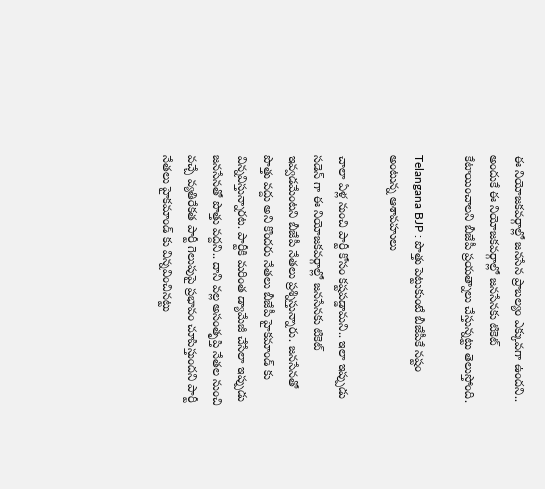ఈ నియోజకవర్గాల్లో జనసేన ప్రాబల్యం ఎక్కువగా ఉందని.. అందుకే ఈ నియోజకవర్గాల్లో జనసేనకు టికెట్ కేటాయించాలని బీజేపీ ప్రయత్నాలు చేస్తున్నట్టు తెలుస్తోంది.

Telangana BJP : పొత్తు పెట్టుకుంటే బీజేపీకే నష్టం అంటున్న ఆశావహులు

చాలా ఏళ్ల నుంచి పార్టీ కోసం కష్టపడ్డామని.. ఇలా ఇప్పుడు సడెన్ గా ఈ నియోజకవర్గాల్లో జనసేనకు టికెట్ ఇవ్వడమేంటని బీజేపీ నేతలు ప్రశ్నిస్తున్నారు. జనసేనతో పొత్తు వద్దు అని కొందరు నేతలు బీజేపీ హైకమాండ్ కు విన్నవిస్తున్నారట. పార్టీకి మరింత డ్యామేజీ చేసేలా ఇప్పుడు జనసేనతో పొత్తు వద్దని.. దాని వల్ల అసంతృప్తి నేతల నుంచి వచ్చే వ్యతిరేకత పార్టీ గెలుపుపై ప్రభావం చూపిస్తుందని పార్టీ నేతలు హైకమాండ్ కు విన్నవించినట్టు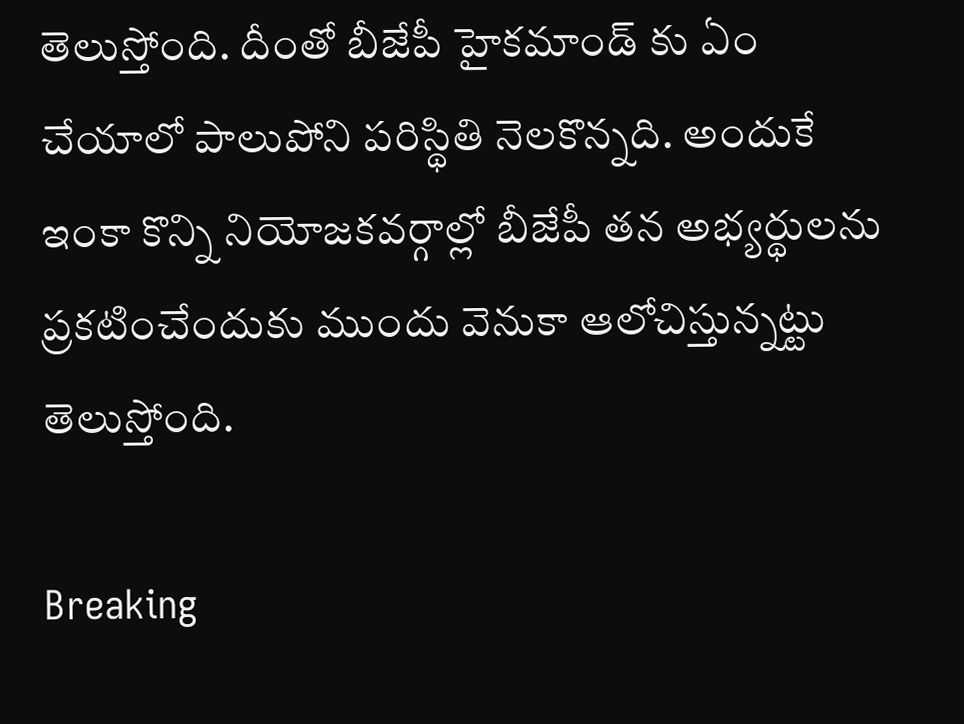తెలుస్తోంది. దీంతో బీజేపీ హైకమాండ్ కు ఏం చేయాలో పాలుపోని పరిస్థితి నెలకొన్నది. అందుకే ఇంకా కొన్ని నియోజకవర్గాల్లో బీజేపీ తన అభ్యర్థులను ప్రకటించేందుకు ముందు వెనుకా ఆలోచిస్తున్నట్టు తెలుస్తోంది.

Breaking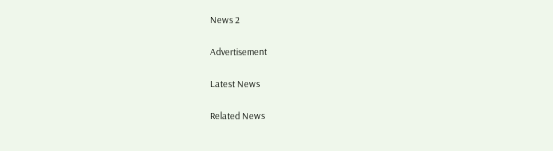News 2

Advertisement

Latest News

Related News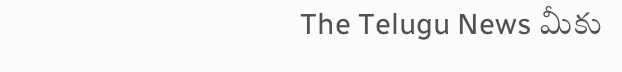The Telugu News మీకు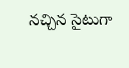నచ్చిన సైటుగా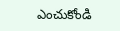ఎంచుకోండి